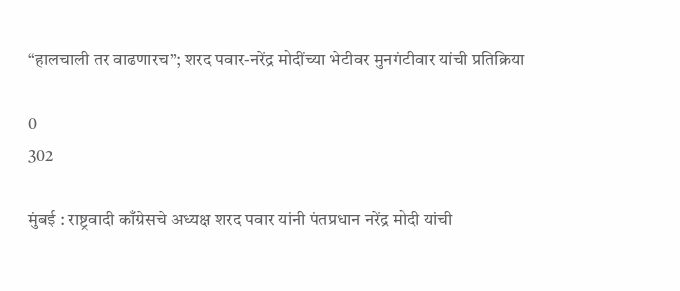“हालचाली तर वाढणारच”; शरद पवार-नरेंद्र मोदींच्या भेटीवर मुनगंटीवार यांची प्रतिक्रिया

0
302

मुंबई : राष्ट्रवादी काँग्रेसचे अध्यक्ष शरद पवार यांनी पंतप्रधान नरेंद्र मोदी यांची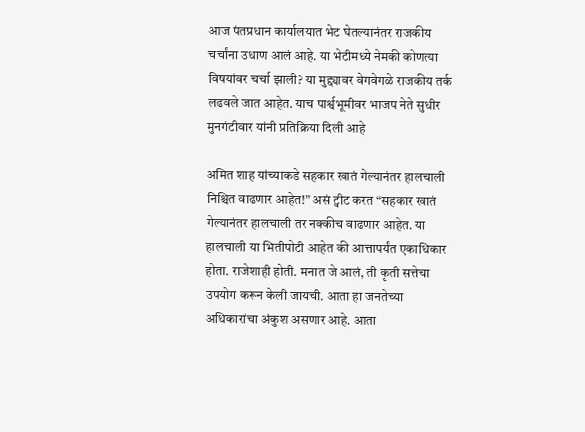आज पंतप्रधान कार्यालयात भेट घेतल्यानंतर राजकीय चर्चांना उधाण आलं आहे. या भेटीमध्ये नेमकी कोणत्या विषयांवर चर्चा झाली? या मुद्द्यावर वेगवेगळे राजकीय तर्क लढवले जात आहेत. याच पार्श्वभूमीवर भाजप नेते सुधीर मुनगंटीवार यांनी प्रतिक्रिया दिली आहे

अमित शाह यांच्याकडे सहकार खातं गेल्यानंतर हालचाली निश्चित वाढणार आहेत!” असं ट्वीट करत “सहकार खातं गेल्यानंतर हालचाली तर नक्कीच वाढणार आहेत. या हालचाली या भितीपोटी आहेत की आत्तापर्यंत एकाधिकार होता. राजेशाही होती. मनात जे आलं, ती कृती सत्तेचा उपयोग करून केली जायची. आता हा जनतेच्या अधिकारांचा अंकुश असणार आहे. आता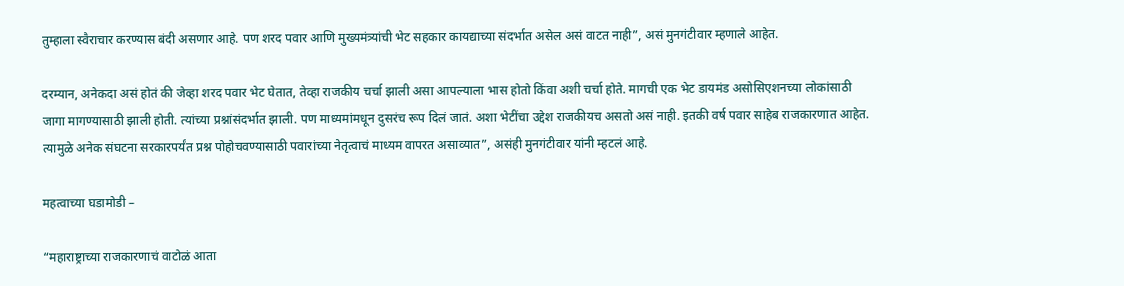तुम्हाला स्वैराचार करण्यास बंदी असणार आहे. पण शरद पवार आणि मुख्यमंत्र्यांची भेट सहकार कायद्याच्या संदर्भात असेल असं वाटत नाही”, असं मुनगंटीवार म्हणाले आहेत.

दरम्यान, अनेकदा असं होतं की जेव्हा शरद पवार भेट घेतात, तेव्हा राजकीय चर्चा झाली असा आपल्याला भास होतो किंवा अशी चर्चा होते. मागची एक भेट डायमंड असोसिएशनच्या लोकांसाठी जागा मागण्यासाठी झाली होती. त्यांच्या प्रश्नांसंदर्भात झाली. पण माध्यमांमधून दुसरंच रूप दिलं जातं. अशा भेटींचा उद्देश राजकीयच असतो असं नाही. इतकी वर्ष पवार साहेब राजकारणात आहेत. त्यामुळे अनेक संघटना सरकारपर्यंत प्रश्न पोहोचवण्यासाठी पवारांच्या नेतृत्वाचं माध्यम वापरत असाव्यात”, असंही मुनगंटीवार यांनी म्हटलं आहे.

महत्वाच्या घडामोडी –

“महाराष्ट्राच्या राजकारणाचं वाटोळं आता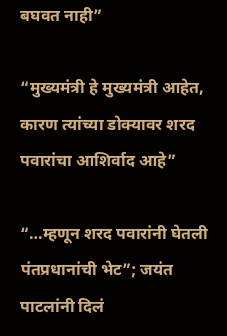बघवत नाही”

“मुख्यमंत्री हे मुख्यमंत्री आहेत, कारण त्यांच्या डोक्यावर शरद पवारांचा आशिर्वाद आहे”

“…म्हणून शरद पवारांनी घेतली पंतप्रधानांची भेट”; जयंत पाटलांनी दिलं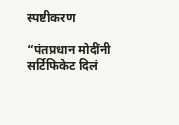स्पष्टीकरण

“पंतप्रधान मोदींनी सर्टिफिकेट दिलं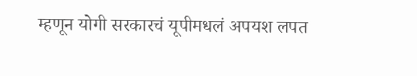म्हणून योगी सरकारचं यूपीमधलं अपयश लपत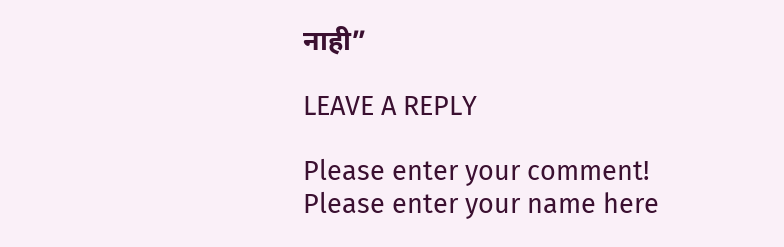नाही”

LEAVE A REPLY

Please enter your comment!
Please enter your name here